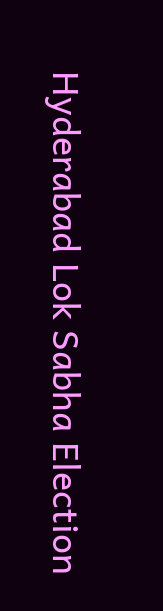Hyderabad Lok Sabha Election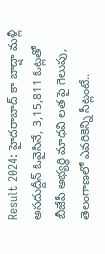Result 2024: హైదరాబాద్ కా బాద్షా మళ్లీ అసదుద్దీన్ ఓవైసినే, 3,15,811 ఓట్లతో బీజేపీ అభ్యర్థి మాధవి లత పై గెలుపు, తెలంగాణలో ఎవరికెన్ని సీట్లంటే..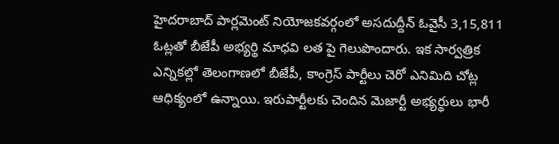హైదరాబాద్ పార్లమెంట్ నియోజకవర్గంలో అసదుద్దీన్ ఓవైసీ 3,15,811 ఓట్లతో బీజేపీ అభ్యర్థి మాధవి లత పై గెలుపొందారు. ఇక సార్వత్రిక ఎన్నికల్లో తెలంగాణలో బీజేపీ, కాంగ్రెస్ పార్టీలు చెరో ఎనిమిది చోట్ల ఆధిక్యంలో ఉన్నాయి. ఇరుపార్టీలకు చెందిన మెజార్టీ అభ్యర్థులు భారీ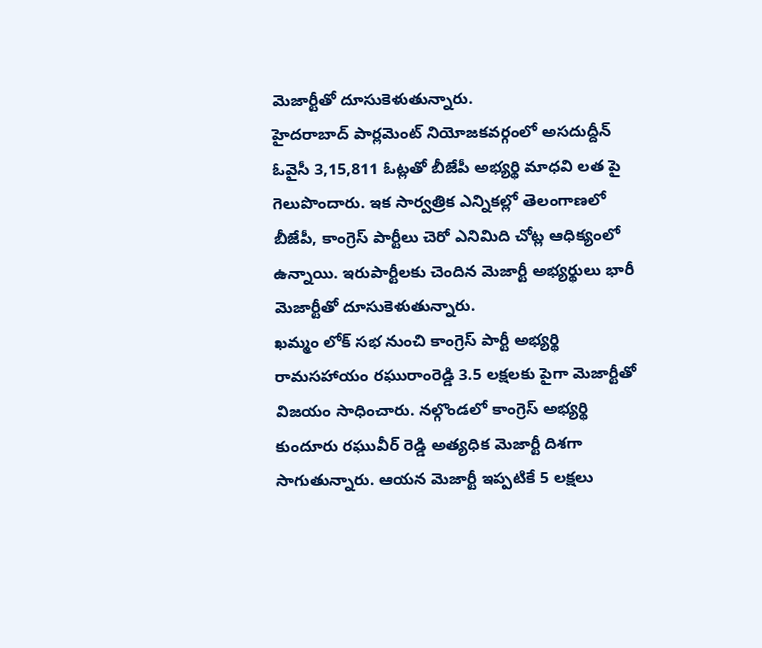మెజార్టీతో దూసుకెళుతున్నారు.
హైదరాబాద్ పార్లమెంట్ నియోజకవర్గంలో అసదుద్దీన్ ఓవైసీ 3,15,811 ఓట్లతో బీజేపీ అభ్యర్థి మాధవి లత పై గెలుపొందారు. ఇక సార్వత్రిక ఎన్నికల్లో తెలంగాణలో బీజేపీ, కాంగ్రెస్ పార్టీలు చెరో ఎనిమిది చోట్ల ఆధిక్యంలో ఉన్నాయి. ఇరుపార్టీలకు చెందిన మెజార్టీ అభ్యర్థులు భారీ మెజార్టీతో దూసుకెళుతున్నారు.
ఖమ్మం లోక్ సభ నుంచి కాంగ్రెస్ పార్టీ అభ్యర్థి రామసహాయం రఘురాంరెడ్డి 3.5 లక్షలకు పైగా మెజార్టీతో విజయం సాధించారు. నల్గొండలో కాంగ్రెస్ అభ్యర్థి కుందూరు రఘువీర్ రెడ్డి అత్యధిక మెజార్టీ దిశగా సాగుతున్నారు. ఆయన మెజార్టీ ఇప్పటికే 5 లక్షలు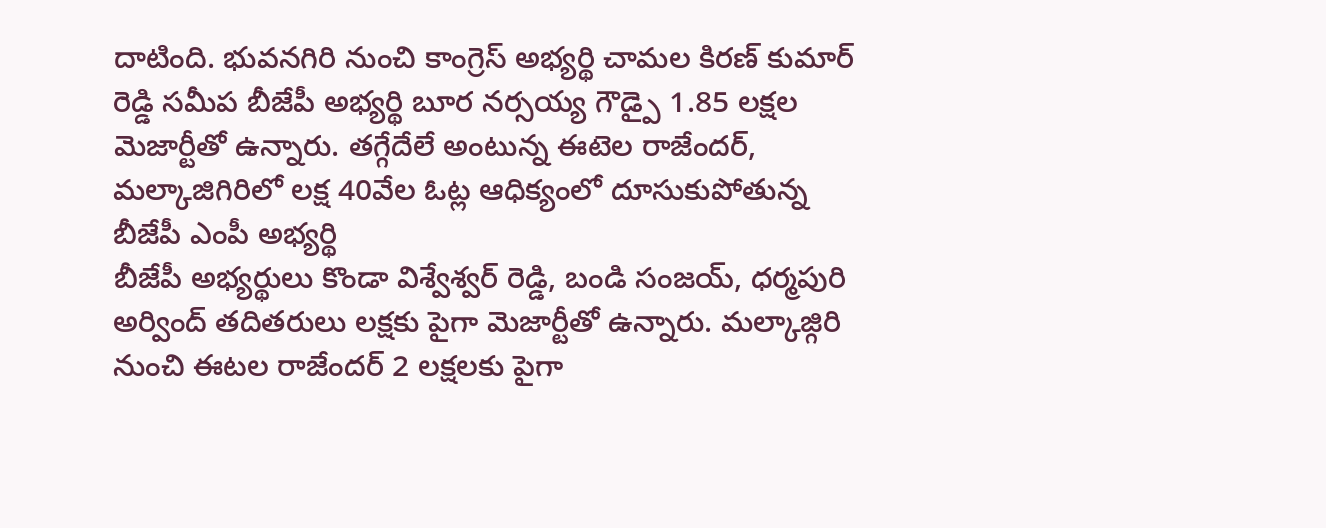దాటింది. భువనగిరి నుంచి కాంగ్రెస్ అభ్యర్థి చామల కిరణ్ కుమార్ రెడ్డి సమీప బీజేపీ అభ్యర్థి బూర నర్సయ్య గౌడ్పై 1.85 లక్షల మెజార్టీతో ఉన్నారు. తగ్గేదేలే అంటున్న ఈటెల రాజేందర్, మల్కాజిగిరిలో లక్ష 40వేల ఓట్ల ఆధిక్యంలో దూసుకుపోతున్న బీజేపీ ఎంపీ అభ్యర్థి
బీజేపీ అభ్యర్థులు కొండా విశ్వేశ్వర్ రెడ్డి, బండి సంజయ్, ధర్మపురి అర్వింద్ తదితరులు లక్షకు పైగా మెజార్టీతో ఉన్నారు. మల్కాజ్గిరి నుంచి ఈటల రాజేందర్ 2 లక్షలకు పైగా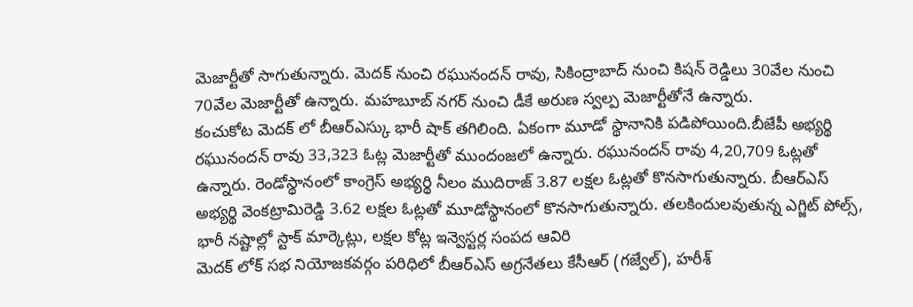మెజార్టీతో సాగుతున్నారు. మెదక్ నుంచి రఘునందన్ రావు, సికింద్రాబాద్ నుంచి కిషన్ రెడ్డిలు 30వేల నుంచి 70వేల మెజార్టీతో ఉన్నారు. మహబూబ్ నగర్ నుంచి డీకే అరుణ స్వల్ప మెజార్టీతోనే ఉన్నారు.
కంచుకోట మెదక్ లో బీఆర్ఎస్కు భారీ షాక్ తగిలింది. ఏకంగా మూడో స్థానానికి పడిపోయింది.బీజేపీ అభ్యర్థి రఘునందన్ రావు 33,323 ఓట్ల మెజార్టీతో ముందంజలో ఉన్నారు. రఘునందన్ రావు 4,20,709 ఓట్లతో ఉన్నారు. రెండోస్థానంలో కాంగ్రెస్ అభ్యర్థి నీలం ముదిరాజ్ 3.87 లక్షల ఓట్లతో కొనసాగుతున్నారు. బీఆర్ఎస్ అభ్యర్థి వెంకట్రామిరెడ్డి 3.62 లక్షల ఓట్లతో మూడోస్థానంలో కొనసాగుతున్నారు. తలకిందులవుతున్న ఎగ్జిట్ పోల్స్, భారీ నష్టాల్లో స్టాక్ మార్కెట్లు, లక్షల కోట్ల ఇన్వెస్టర్ల సంపద ఆవిరి
మెదక్ లోక్ సభ నియోజకవర్గం పరిధిలో బీఆర్ఎస్ అగ్రనేతలు కేసీఆర్ (గజ్వేల్), హరీశ్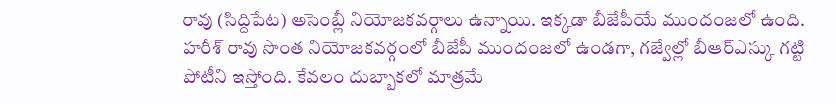రావు (సిద్దిపేట) అసెంబ్లీ నియోజకవర్గాలు ఉన్నాయి. ఇక్కడా బీజేపీయే ముందంజలో ఉంది. హరీశ్ రావు సొంత నియోజకవర్గంలో బీజేపీ ముందంజలో ఉండగా, గజ్వేల్లో బీఆర్ఎస్కు గట్టి పోటీని ఇస్తోంది. కేవలం దుబ్బాకలో మాత్రమే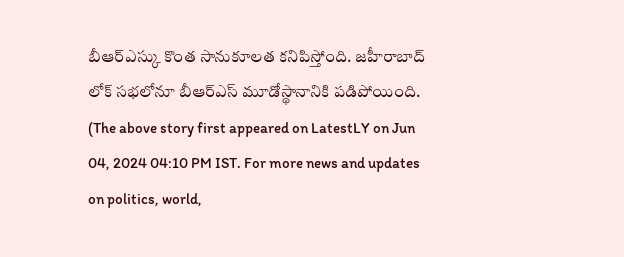బీఆర్ఎస్కు కొంత సానుకూలత కనిపిస్తోంది. జహీరాబాద్ లోక్ సభలోనూ బీఆర్ఎస్ మూడోస్థానానికి పడిపోయింది.
(The above story first appeared on LatestLY on Jun 04, 2024 04:10 PM IST. For more news and updates on politics, world,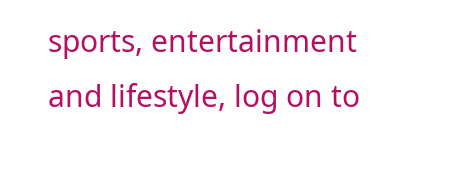sports, entertainment and lifestyle, log on to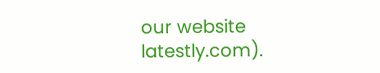our website latestly.com).